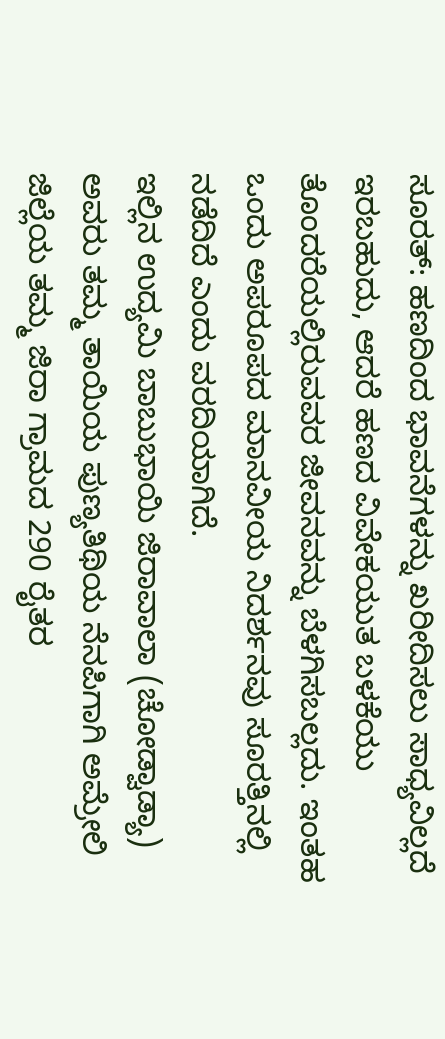ಸೂರತ್: ಹಣದಿಂದ ಭಾವನೆಗಳನ್ನು ಖರೀದಿಸಲು ಸಾಧ್ಯವಿಲ್ಲದೆ ಇರಬಹುದು, ಆದರೆ ಹಣದ ವಿವೇಕಯುತ ಬಳಕೆಯು ತೊಂದರೆಯಲ್ಲಿರುವವರ ಜೀವನವನ್ನು ಬೆಳಗಿಸಬಲ್ಲದು. ಇಂತಹ ಒಂದು ಅಪರೂಪದ ಮಾನವೀಯ ನಿದರ್ಶನವು ಸೂರತ್ತಿನಲ್ಲಿ ನಡೆದಿದೆ ಎಂದು ವರದಿಯಾಗಿದೆ.
ಇಲ್ಲಿನ ಉದ್ಯಮಿ ಬಾಬುಭಾಯಿ ಜಿರಾವಾಲಾ (ಚೋಡ್ವಾಡ್ಯಾ) ಅವರು ತಮ್ಮ ತಾಯಿಯ ಪುಣ್ಯತಿಥಿಯ ನೆನಪಿಗಾಗಿ ಅಮ್ರೇಲಿ ಜಿಲ್ಲೆಯ ತಮ್ಮ ಜಿರಾ ಗ್ರಾಮದ 290 ರೈತರ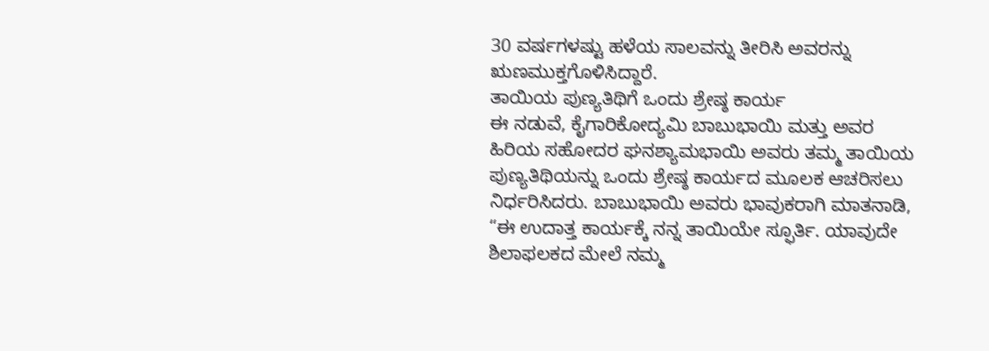30 ವರ್ಷಗಳಷ್ಟು ಹಳೆಯ ಸಾಲವನ್ನು ತೀರಿಸಿ ಅವರನ್ನು ಋಣಮುಕ್ತಗೊಳಿಸಿದ್ದಾರೆ.
ತಾಯಿಯ ಪುಣ್ಯತಿಥಿಗೆ ಒಂದು ಶ್ರೇಷ್ಠ ಕಾರ್ಯ
ಈ ನಡುವೆ, ಕೈಗಾರಿಕೋದ್ಯಮಿ ಬಾಬುಭಾಯಿ ಮತ್ತು ಅವರ ಹಿರಿಯ ಸಹೋದರ ಘನಶ್ಯಾಮಭಾಯಿ ಅವರು ತಮ್ಮ ತಾಯಿಯ ಪುಣ್ಯತಿಥಿಯನ್ನು ಒಂದು ಶ್ರೇಷ್ಠ ಕಾರ್ಯದ ಮೂಲಕ ಆಚರಿಸಲು ನಿರ್ಧರಿಸಿದರು. ಬಾಬುಭಾಯಿ ಅವರು ಭಾವುಕರಾಗಿ ಮಾತನಾಡಿ, “ಈ ಉದಾತ್ತ ಕಾರ್ಯಕ್ಕೆ ನನ್ನ ತಾಯಿಯೇ ಸ್ಫೂರ್ತಿ. ಯಾವುದೇ ಶಿಲಾಫಲಕದ ಮೇಲೆ ನಮ್ಮ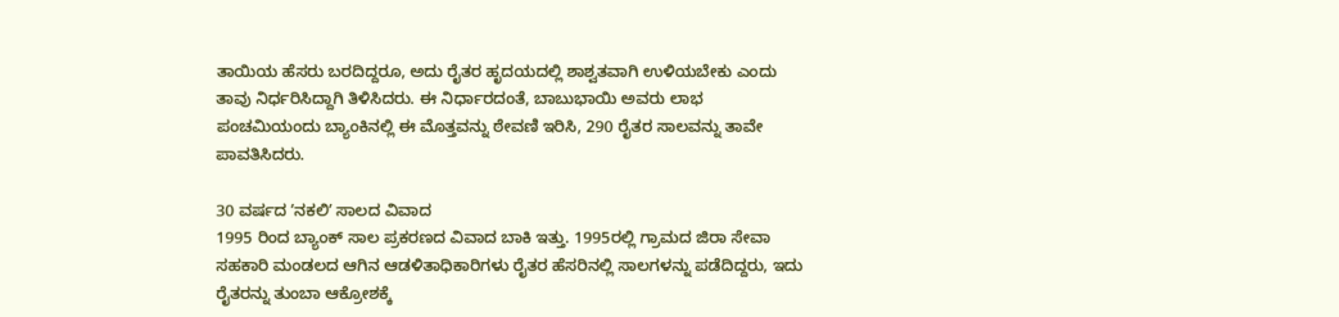ತಾಯಿಯ ಹೆಸರು ಬರದಿದ್ದರೂ, ಅದು ರೈತರ ಹೃದಯದಲ್ಲಿ ಶಾಶ್ವತವಾಗಿ ಉಳಿಯಬೇಕು ಎಂದು ತಾವು ನಿರ್ಧರಿಸಿದ್ದಾಗಿ ತಿಳಿಸಿದರು. ಈ ನಿರ್ಧಾರದಂತೆ, ಬಾಬುಭಾಯಿ ಅವರು ಲಾಭ ಪಂಚಮಿಯಂದು ಬ್ಯಾಂಕಿನಲ್ಲಿ ಈ ಮೊತ್ತವನ್ನು ಠೇವಣಿ ಇರಿಸಿ, 290 ರೈತರ ಸಾಲವನ್ನು ತಾವೇ ಪಾವತಿಸಿದರು.

30 ವರ್ಷದ ʼನಕಲಿʼ ಸಾಲದ ವಿವಾದ
1995 ರಿಂದ ಬ್ಯಾಂಕ್ ಸಾಲ ಪ್ರಕರಣದ ವಿವಾದ ಬಾಕಿ ಇತ್ತು. 1995ರಲ್ಲಿ ಗ್ರಾಮದ ಜಿರಾ ಸೇವಾ ಸಹಕಾರಿ ಮಂಡಲದ ಆಗಿನ ಆಡಳಿತಾಧಿಕಾರಿಗಳು ರೈತರ ಹೆಸರಿನಲ್ಲಿ ಸಾಲಗಳನ್ನು ಪಡೆದಿದ್ದರು, ಇದು ರೈತರನ್ನು ತುಂಬಾ ಆಕ್ರೋಶಕ್ಕೆ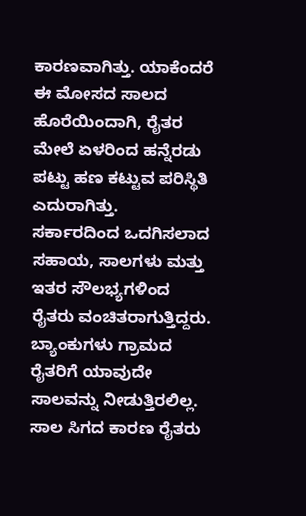ಕಾರಣವಾಗಿತ್ತು. ಯಾಕೆಂದರೆ ಈ ಮೋಸದ ಸಾಲದ ಹೊರೆಯಿಂದಾಗಿ, ರೈತರ ಮೇಲೆ ಏಳರಿಂದ ಹನ್ನೆರಡು ಪಟ್ಟು ಹಣ ಕಟ್ಟುವ ಪರಿಸ್ಥಿತಿ ಎದುರಾಗಿತ್ತು.
ಸರ್ಕಾರದಿಂದ ಒದಗಿಸಲಾದ ಸಹಾಯ, ಸಾಲಗಳು ಮತ್ತು ಇತರ ಸೌಲಭ್ಯಗಳಿಂದ ರೈತರು ವಂಚಿತರಾಗುತ್ತಿದ್ದರು. ಬ್ಯಾಂಕುಗಳು ಗ್ರಾಮದ ರೈತರಿಗೆ ಯಾವುದೇ ಸಾಲವನ್ನು ನೀಡುತ್ತಿರಲಿಲ್ಲ. ಸಾಲ ಸಿಗದ ಕಾರಣ ರೈತರು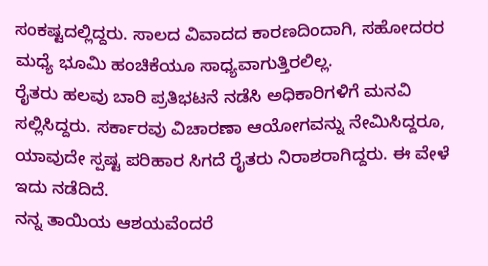ಸಂಕಷ್ಟದಲ್ಲಿದ್ದರು. ಸಾಲದ ವಿವಾದದ ಕಾರಣದಿಂದಾಗಿ, ಸಹೋದರರ ಮಧ್ಯೆ ಭೂಮಿ ಹಂಚಿಕೆಯೂ ಸಾಧ್ಯವಾಗುತ್ತಿರಲಿಲ್ಲ.
ರೈತರು ಹಲವು ಬಾರಿ ಪ್ರತಿಭಟನೆ ನಡೆಸಿ ಅಧಿಕಾರಿಗಳಿಗೆ ಮನವಿ ಸಲ್ಲಿಸಿದ್ದರು. ಸರ್ಕಾರವು ವಿಚಾರಣಾ ಆಯೋಗವನ್ನು ನೇಮಿಸಿದ್ದರೂ, ಯಾವುದೇ ಸ್ಪಷ್ಟ ಪರಿಹಾರ ಸಿಗದೆ ರೈತರು ನಿರಾಶರಾಗಿದ್ದರು. ಈ ವೇಳೆ ಇದು ನಡೆದಿದೆ.
ನನ್ನ ತಾಯಿಯ ಆಶಯವೆಂದರೆ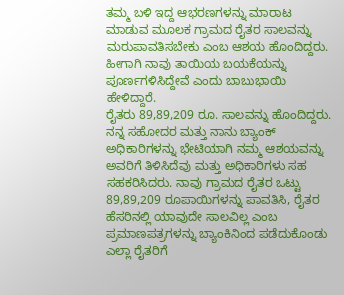ತಮ್ಮ ಬಳಿ ಇದ್ದ ಆಭರಣಗಳನ್ನು ಮಾರಾಟ ಮಾಡುವ ಮೂಲಕ ಗ್ರಾಮದ ರೈತರ ಸಾಲವನ್ನು ಮರುಪಾವತಿಸಬೇಕು ಎಂಬ ಆಶಯ ಹೊಂದಿದ್ದರು. ಹೀಗಾಗಿ ನಾವು ತಾಯಿಯ ಬಯಕೆಯನ್ನು ಪೂರ್ಣಗಳಿಸಿದ್ದೇವೆ ಎಂದು ಬಾಬುಭಾಯಿ ಹೇಳಿದ್ದಾರೆ.
ರೈತರು 89,89,209 ರೂ. ಸಾಲವನ್ನು ಹೊಂದಿದ್ದರು. ನನ್ನ ಸಹೋದರ ಮತ್ತು ನಾನು ಬ್ಯಾಂಕ್ ಅಧಿಕಾರಿಗಳನ್ನು ಭೇಟಿಯಾಗಿ ನಮ್ಮ ಆಶಯವನ್ನು ಅವರಿಗೆ ತಿಳಿಸಿದೆವು ಮತ್ತು ಅಧಿಕಾರಿಗಳು ಸಹ ಸಹಕರಿಸಿದರು. ನಾವು ಗ್ರಾಮದ ರೈತರ ಒಟ್ಟು 89,89,209 ರೂಪಾಯಿಗಳನ್ನು ಪಾವತಿಸಿ, ರೈತರ ಹೆಸರಿನಲ್ಲಿ ಯಾವುದೇ ಸಾಲವಿಲ್ಲ ಎಂಬ ಪ್ರಮಾಣಪತ್ರಗಳನ್ನು ಬ್ಯಾಂಕಿನಿಂದ ಪಡೆದುಕೊಂಡು ಎಲ್ಲಾ ರೈತರಿಗೆ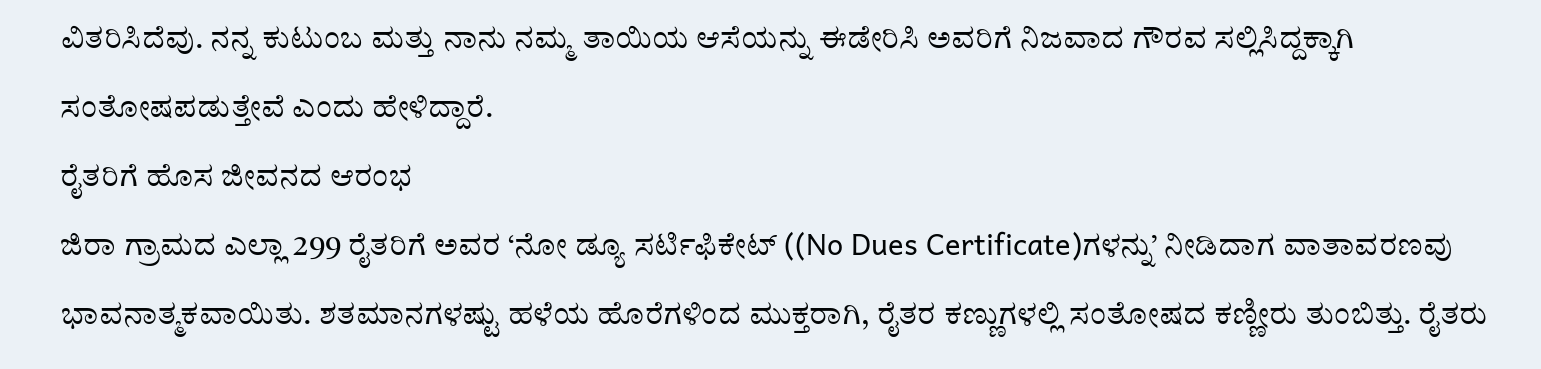ವಿತರಿಸಿದೆವು. ನನ್ನ ಕುಟುಂಬ ಮತ್ತು ನಾನು ನಮ್ಮ ತಾಯಿಯ ಆಸೆಯನ್ನು ಈಡೇರಿಸಿ ಅವರಿಗೆ ನಿಜವಾದ ಗೌರವ ಸಲ್ಲಿಸಿದ್ದಕ್ಕಾಗಿ ಸಂತೋಷಪಡುತ್ತೇವೆ ಎಂದು ಹೇಳಿದ್ದಾರೆ.
ರೈತರಿಗೆ ಹೊಸ ಜೀವನದ ಆರಂಭ
ಜಿರಾ ಗ್ರಾಮದ ಎಲ್ಲಾ 299 ರೈತರಿಗೆ ಅವರ ‘ನೋ ಡ್ಯೂ ಸರ್ಟಿಫಿಕೇಟ್ ((No Dues Certificate)ಗಳನ್ನು’ ನೀಡಿದಾಗ ವಾತಾವರಣವು ಭಾವನಾತ್ಮಕವಾಯಿತು. ಶತಮಾನಗಳಷ್ಟು ಹಳೆಯ ಹೊರೆಗಳಿಂದ ಮುಕ್ತರಾಗಿ, ರೈತರ ಕಣ್ಣುಗಳಲ್ಲಿ ಸಂತೋಷದ ಕಣ್ಣೀರು ತುಂಬಿತ್ತು. ರೈತರು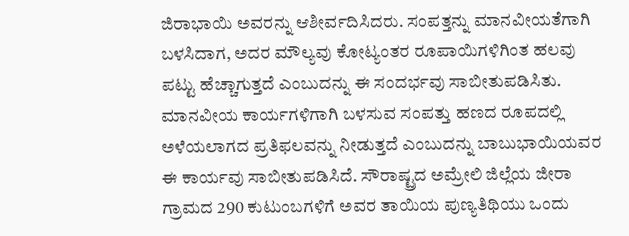ಜಿರಾಭಾಯಿ ಅವರನ್ನು ಆಶೀರ್ವದಿಸಿದರು. ಸಂಪತ್ತನ್ನು ಮಾನವೀಯತೆಗಾಗಿ ಬಳಸಿದಾಗ, ಅದರ ಮೌಲ್ಯವು ಕೋಟ್ಯಂತರ ರೂಪಾಯಿಗಳಿಗಿಂತ ಹಲವು ಪಟ್ಟು ಹೆಚ್ಚಾಗುತ್ತದೆ ಎಂಬುದನ್ನು ಈ ಸಂದರ್ಭವು ಸಾಬೀತುಪಡಿಸಿತು.
ಮಾನವೀಯ ಕಾರ್ಯಗಳಿಗಾಗಿ ಬಳಸುವ ಸಂಪತ್ತು ಹಣದ ರೂಪದಲ್ಲಿ ಅಳೆಯಲಾಗದ ಪ್ರತಿಫಲವನ್ನು ನೀಡುತ್ತದೆ ಎಂಬುದನ್ನು ಬಾಬುಭಾಯಿಯವರ ಈ ಕಾರ್ಯವು ಸಾಬೀತುಪಡಿಸಿದೆ. ಸೌರಾಷ್ಟ್ರದ ಅಮ್ರೇಲಿ ಜಿಲ್ಲೆಯ ಜೀರಾ ಗ್ರಾಮದ 290 ಕುಟುಂಬಗಳಿಗೆ ಅವರ ತಾಯಿಯ ಪುಣ್ಯತಿಥಿಯು ಒಂದು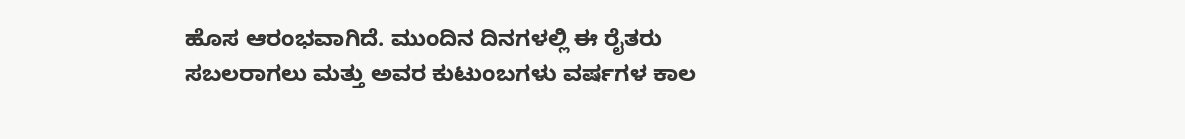ಹೊಸ ಆರಂಭವಾಗಿದೆ. ಮುಂದಿನ ದಿನಗಳಲ್ಲಿ ಈ ರೈತರು ಸಬಲರಾಗಲು ಮತ್ತು ಅವರ ಕುಟುಂಬಗಳು ವರ್ಷಗಳ ಕಾಲ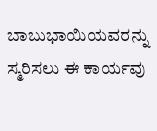ಬಾಬುಭಾಯಿಯವರನ್ನು ಸ್ಮರಿಸಲು ಈ ಕಾರ್ಯವು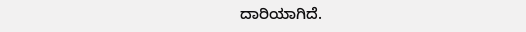ದಾರಿಯಾಗಿದೆ.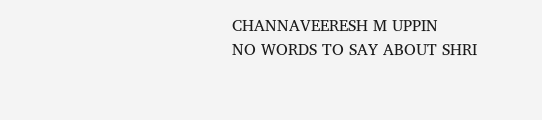CHANNAVEERESH M UPPIN
NO WORDS TO SAY ABOUT SHRI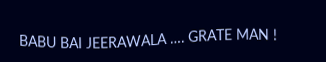BABU BAI JEERAWALA …. GRATE MAN !